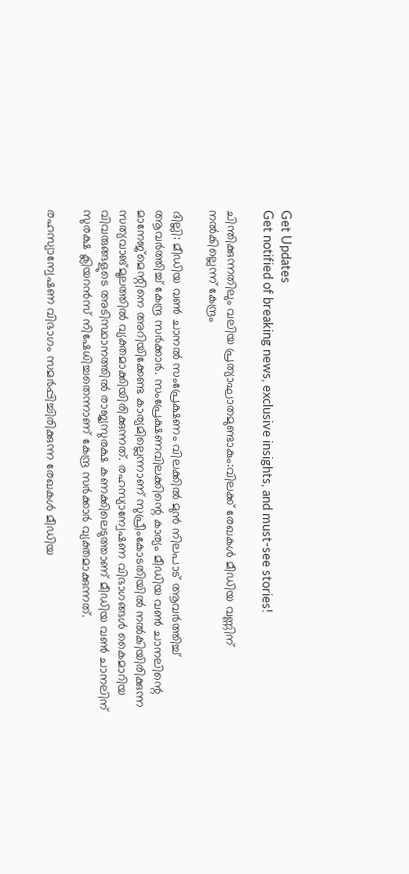Get Updates
Get notified of breaking news, exclusive insights, and must-see stories!

ചിന്തിക്കുന്നതിലും വലിയ പ്രത്യാഘാതമുണ്ടാകും:വിലക്ക് രേഖകള്‍ മീഡിയ വണ്ണിന് നല്‍കില്ലെന്ന് കേന്ദ്രം

ദില്ലി: മീഡിയ വണ്‍ ചാനല്‍ സംപ്രേക്ഷണം വിലക്കില്‍ മുന്‍ നിലപാട് ആവർത്തിച്ച് ആവർത്തിച്ച് കേന്ദ്ര സർക്കാർ. സംപ്രേക്ഷണവിലക്കിന്റെ കാര്യം മീഡിയ വണ്‍ ചാനലിന്റെ മാനേജ്മെന്റിനെ അറിയിക്കേണ്ട കാര്യമില്ലെന്നാണ് സുപ്രീംകോടതിയില്‍ നല്‍കിയിരിക്കുന്ന സത്യവാങ്മൂലത്തില്‍ വ്യക്തമാക്കിയിരിക്കുന്നത്. രഹസ്യാന്വേഷണ വിഭാഗങ്ങള്‍ കൈമാറിയ വിവരുങ്ങളുടെ അടിസ്ഥാനത്തില്‍ രാജ്യസുരക്ഷ കണക്കിലെടുത്താണ് മീഡിയ വണ്‍ ചാനലിന് സുരക്ഷ ക്ലിയറന്‍സ് നിഷേധിച്ചതെന്നാണ് കേന്ദ്ര സർക്കാർ വ്യക്തമാക്കുന്നത്.

രഹസ്യാന്വേഷണ വിഭാഗം സമർപ്പിച്ചിരിക്കുന്ന രേഖകള്‍ മീഡിയ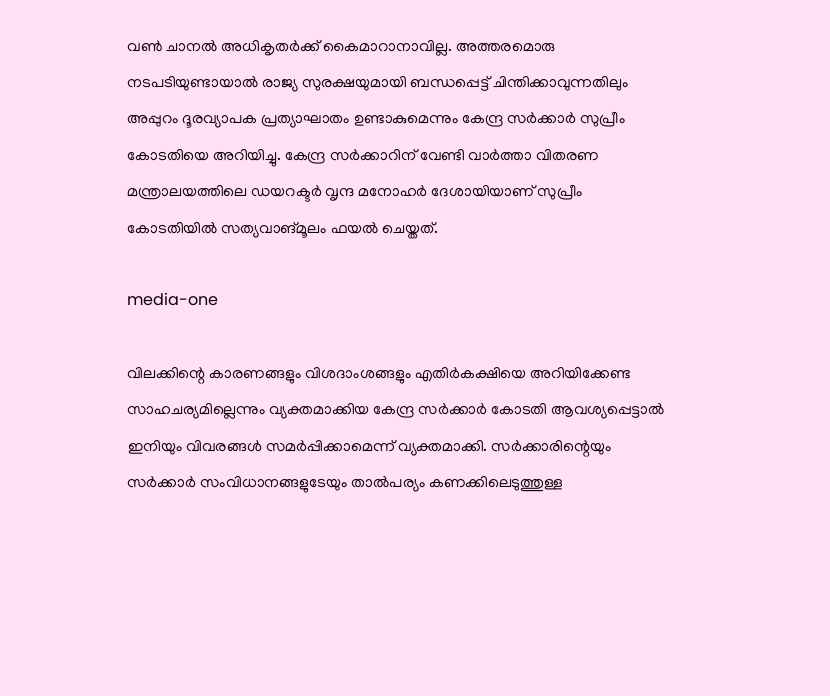വണ്‍ ചാനല്‍ അധികൃതർക്ക് കൈമാറാനാവില്ല. അത്തരമൊരു നടപടിയുണ്ടായാല്‍ രാജ്യ സുരക്ഷയുമായി ബന്ധപ്പെട്ട് ചിന്തിക്കാവുന്നതിലും അപ്പുറം ദൂരവ്യാപക പ്രത്യാഘാതം ഉണ്ടാകുമെന്നും കേന്ദ്ര സര്‍ക്കാര്‍ സുപ്രീം കോടതിയെ അറിയിച്ചു. കേന്ദ്ര സർക്കാറിന് വേണ്ടി വാർത്താ വിതരണ മന്ത്രാലയത്തിലെ ഡയറക്ടര്‍ വൃന്ദ മനോഹര്‍ ദേശായിയാണ് സുപ്രീം കോടതിയില്‍ സത്യവാങ്മൂലം ഫയല്‍ ചെയ്തത്.

media-one

വിലക്കിന്റെ കാരണങ്ങളും വിശദാംശങ്ങളും എതിർകക്ഷിയെ അറിയിക്കേണ്ട സാഹചര്യമില്ലെന്നും വ്യക്തമാക്കിയ കേന്ദ്ര സർക്കാർ കോടതി ആവശ്യപ്പെട്ടാൽ ഇനിയും വിവരങ്ങൾ സമർപ്പിക്കാമെന്ന് വ്യക്തമാക്കി. സർക്കാരിന്റെയും സർക്കാർ സംവിധാനങ്ങളുടേയും താല്‍പര്യം കണക്കിലെടുത്തുള്ള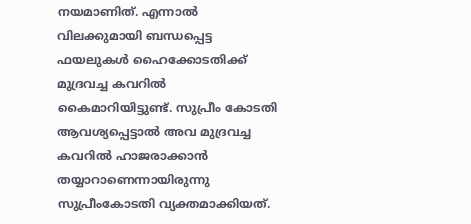നയമാണിത്. എന്നാല്‍ വിലക്കുമായി ബന്ധപ്പെട്ട ഫയലുകള്‍ ഹൈക്കോടതിക്ക് മുദ്രവച്ച കവറില്‍ കൈമാറിയിട്ടുണ്ട്. സുപ്രീം കോടതി ആവശ്യപ്പെട്ടാല്‍ അവ മുദ്രവച്ച കവറില്‍ ഹാജരാക്കാന്‍ തയ്യാറാണെന്നായിരുന്നു സുപ്രീംകോടതി വ്യക്തമാക്കിയത്.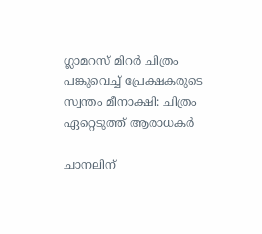ഗ്ലാമറസ് മിറർ ചിത്രം പങ്കുവെച്ച് പ്രേക്ഷകരുടെ സ്വന്തം മീനാക്ഷി: ചിത്രം ഏറ്റെടുത്ത് ആരാധകർ

ചാനലിന്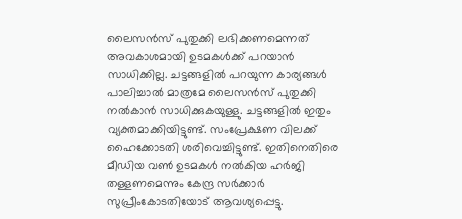ലൈസന്‍സ് പുതുക്കി ലഭിക്കണമെന്നത് അവകാശമായി ഉടമകള്‍ക്ക് പറയാന്‍ സാധിക്കില്ല. ചട്ടങ്ങളില്‍ പറയുന്ന കാര്യങ്ങള്‍ പാലിച്ചാല്‍ മാത്രമേ ലൈസന്‍സ് പുതുക്കി നല്‍കാന്‍ സാധിക്കുകയുള്ളു. ചട്ടങ്ങളില്‍ ഇതും വ്യക്തമാക്കിയിട്ടുണ്ട്. സംപ്രേക്ഷണ വിലക്ക് ഹൈക്കോടതി ശരിവെച്ചിട്ടുണ്ട്. ഇതിനെതിരെ മീഡിയ വണ്‍ ഉടമകള്‍ നല്‍കിയ ഹർജി തള്ളണമെന്നും കേന്ദ്ര സർക്കാർ സുപ്രീംകോടതിയോട് ആവശ്യപ്പെട്ടു.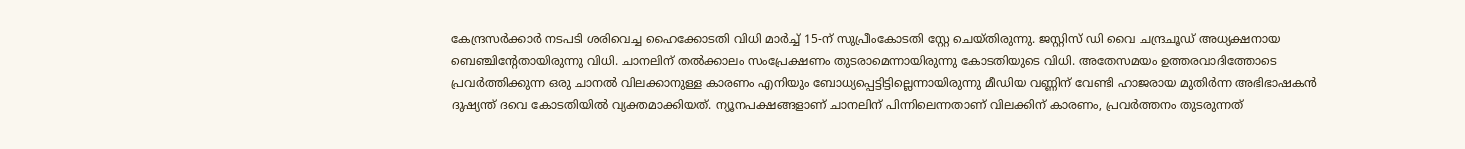കേന്ദ്രസർക്കാർ നടപടി ശരിവെച്ച ഹൈക്കോടതി വിധി മാർച്ച് 15-ന് സുപ്രീംകോടതി സ്റ്റേ ചെയ്തിരുന്നു. ജസ്റ്റിസ് ഡി വൈ ചന്ദ്രചൂഡ് അധ്യക്ഷനായ ബെഞ്ചിന്‍റേതായിരുന്നു വിധി. ചാനലിന് തല്‍ക്കാലം സംപ്രേക്ഷണം തുടരാമെന്നായിരുന്നു കോടതിയുടെ വിധി. അതേസമയം ഉത്തരവാദിത്തോടെ പ്രവർത്തിക്കുന്ന ഒരു ചാനല്‍ വിലക്കാനുള്ള കാരണം എനിയും ബോധ്യപ്പെട്ടിട്ടില്ലെന്നായിരുന്നു മീഡിയ വണ്ണിന് വേണ്ടി ഹാജരായ മുതിര്‍ന്ന അഭിഭാഷകന്‍ ദുഷ്യന്ത് ദവെ കോടതിയില്‍ വ്യക്തമാക്കിയത്. ന്യൂനപക്ഷങ്ങളാണ് ചാനലിന് പിന്നിലെന്നതാണ് വിലക്കിന് കാരണം, പ്രവർത്തനം തുടരുന്നത്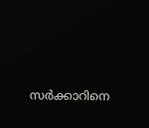സർക്കാറിനെ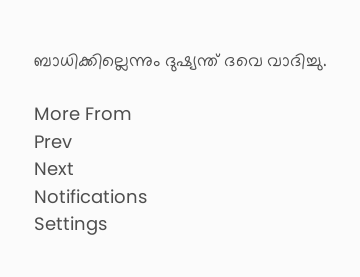ബാധിക്കില്ലെന്നും ദുഷ്യന്ത് ദവെ വാദിച്ചു.

More From
Prev
Next
Notifications
Settings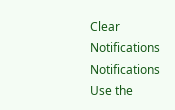Clear Notifications
Notifications
Use the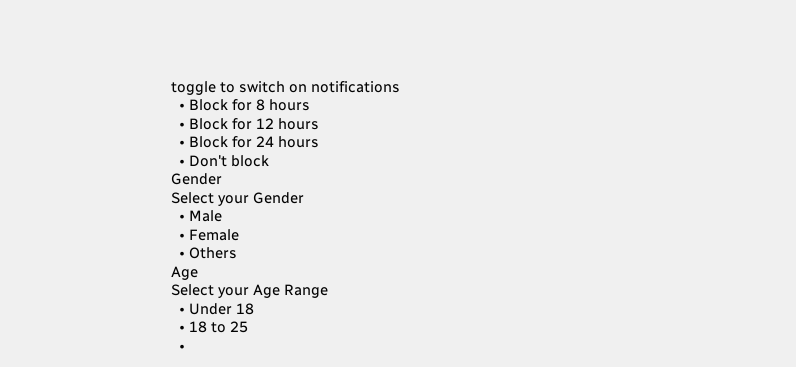toggle to switch on notifications
  • Block for 8 hours
  • Block for 12 hours
  • Block for 24 hours
  • Don't block
Gender
Select your Gender
  • Male
  • Female
  • Others
Age
Select your Age Range
  • Under 18
  • 18 to 25
  •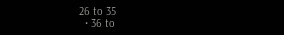26 to 35
  • 36 to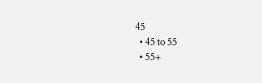45
  • 45 to 55
  • 55+